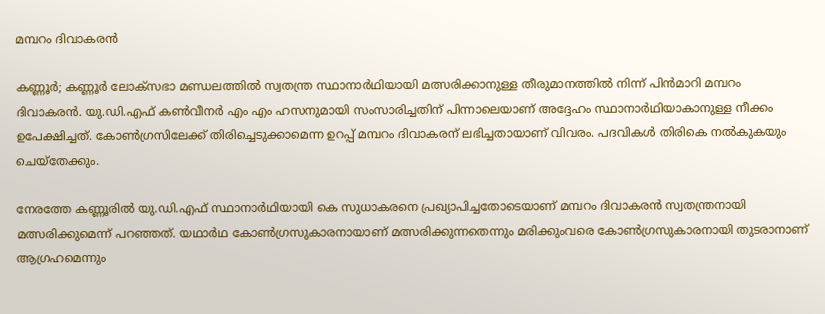മമ്പറം ദിവാകരൻ

കണ്ണൂര്‍; കണ്ണൂര്‍ ലോക്‌സഭാ മണ്ഡലത്തില്‍ സ്വതന്ത്ര സ്ഥാനാര്‍ഥിയായി മത്സരിക്കാനുള്ള തീരുമാനത്തില്‍ നിന്ന് പിന്‍മാറി മമ്പറം ദിവാകരന്‍. യു.ഡി.എഫ് കണ്‍വീനര്‍ എം എം ഹസനുമായി സംസാരിച്ചതിന് പിന്നാലെയാണ് അദ്ദേഹം സ്ഥാനാര്‍ഥിയാകാനുള്ള നീക്കം ഉപേക്ഷിച്ചത്. കോണ്‍ഗ്രസിലേക്ക് തിരിച്ചെടുക്കാമെന്ന ഉറപ്പ് മമ്പറം ദിവാകരന് ലഭിച്ചതായാണ് വിവരം. പദവികള്‍ തിരികെ നല്‍കുകയും ചെയ്‌തേക്കും.

നേരത്തേ കണ്ണൂരില്‍ യു.ഡി.എഫ് സ്ഥാനാര്‍ഥിയായി കെ സുധാകരനെ പ്രഖ്യാപിച്ചതോടെയാണ് മമ്പറം ദിവാകരന്‍ സ്വതന്ത്രനായി മത്സരിക്കുമെന്ന് പറഞ്ഞത്. യഥാര്‍ഥ കോണ്‍ഗ്രസുകാരനായാണ് മത്സരിക്കുന്നതെന്നും മരിക്കുംവരെ കോണ്‍ഗ്രസുകാരനായി തുടരാനാണ് ആഗ്രഹമെന്നും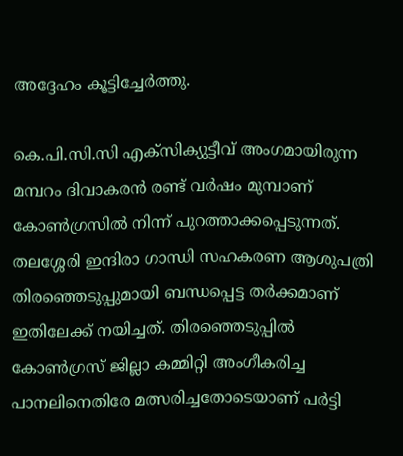അദ്ദേഹം കൂട്ടിച്ചേര്‍ത്തു.

കെ.പി.സി.സി എക്‌സിക്യുട്ടീവ് അംഗമായിരുന്ന മമ്പറം ദിവാകരന്‍ രണ്ട് വര്‍ഷം മുമ്പാണ് കോണ്‍ഗ്രസില്‍ നിന്ന് പുറത്താക്കപ്പെടുന്നത്. തലശ്ശേരി ഇന്ദിരാ ഗാന്ധി സഹകരണ ആശുപത്രി തിരഞ്ഞെടുപ്പുമായി ബന്ധപ്പെട്ട തര്‍ക്കമാണ് ഇതിലേക്ക് നയിച്ചത്. തിരഞ്ഞെടുപ്പില്‍ കോണ്‍ഗ്രസ് ജില്ലാ കമ്മിറ്റി അംഗീകരിച്ച പാനലിനെതിരേ മത്സരിച്ചതോടെയാണ് പര്‍ട്ടി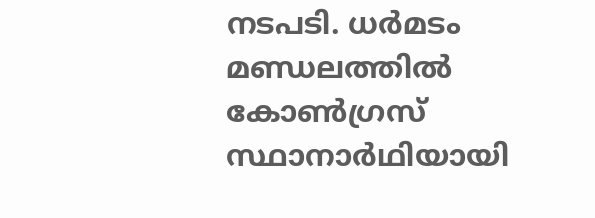നടപടി. ധര്‍മടം മണ്ഡലത്തില്‍ കോണ്‍ഗ്രസ് സ്ഥാനാര്‍ഥിയായി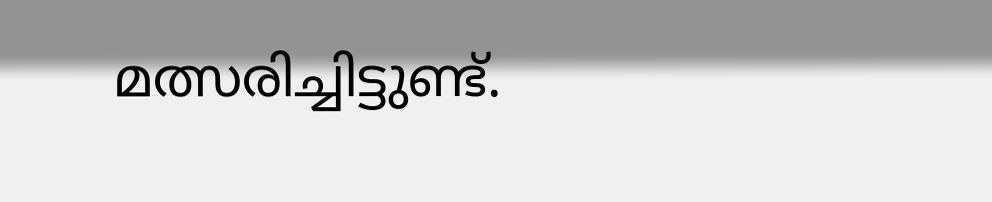മത്സരിച്ചിട്ടുണ്ട്.